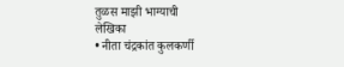तुळस माझी भाग्याची
लेखिका
• नीता चंद्रकांत कुलकर्णी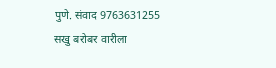पुणे. संवाद 9763631255
सखु बरोबर वारीला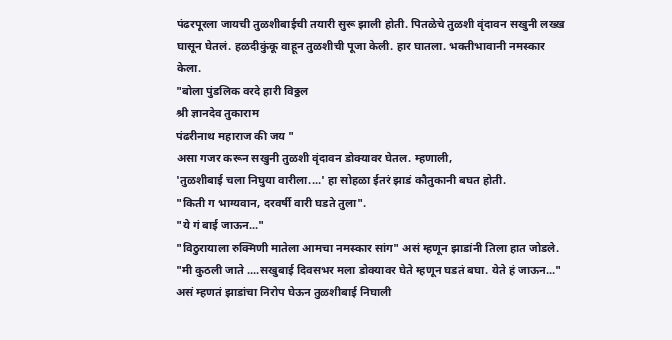पंढरपूरला जायची तुळशीबाईची तयारी सुरू झाली होती. पितळेचे तुळशी वृंदावन सखुनी लख्ख घासून घेतलं. हळदीकुंकू वाहून तुळशीची पूजा केली. हार घातला. भक्तीभावानी नमस्कार केला.
"बोला पुंडलिक वरदे हारी विठ्ठल
श्री ज्ञानदेव तुकाराम
पंढरीनाथ महाराज की जय "
असा गजर करून सखुनी तुळशी वृंदावन डोक्यावर घेतल. म्हणाली,
'तुळशीबाई चला निघुया वारीला....' हा सोहळा ईतरं झाडं कौतुकानी बघत होती.
"किती ग भाग्यवान, दरवर्षी वारी घडते तुला".
"ये गं बाई जाऊन..."
"विठुरायाला रुक्मिणी मातेला आमचा नमस्कार सांग" असं म्हणून झाडांनी तिला हात जोडले.
"मी कुठली जाते ....सखुबाई दिवसभर मला डोक्यावर घेते म्हणून घडतं बघा. येते हं जाऊन..."
असं म्हणतं झाडांचा निरोप घेऊन तुळशीबाई निघाली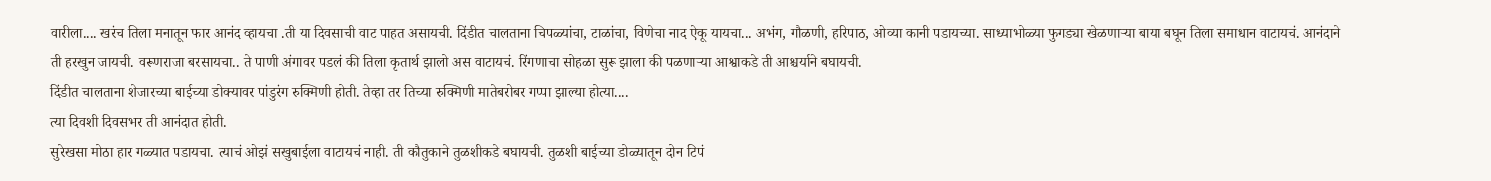वारीला.... खरंच तिला मनातून फार आनंद व्हायचा .ती या दिवसाची वाट पाहत असायची. दिंडीत चालताना चिपळ्यांचा, टाळांचा, विणेचा नाद ऐकू यायचा... अभंग, गौळणी, हरिपाठ, ओव्या कानी पडायच्या. साध्याभोळ्या फुगड्या खेळणाऱ्या बाया बघून तिला समाधान वाटायचं. आनंदाने ती हरखुन जायची. वरूणराजा बरसायचा.. ते पाणी अंगावर पडलं की तिला कृतार्थ झालो अस वाटायचं. रिंगणाचा सोहळा सुरू झाला की पळणाऱ्या आश्वाकडे ती आश्चर्याने बघायची.
दिंडीत चालताना शेजारच्या बाईच्या डोक्यावर पांडुरंग रुक्मिणी होती. तेव्हा तर तिच्या रुक्मिणी मातेबरोबर गप्पा झाल्या होत्या....
त्या दिवशी दिवसभर ती आनंदात होती.
सुरेखसा मोठा हार गळ्यात पडायचा. त्याचं ओझं सखुबाईला वाटायचं नाही. ती कौतुकाने तुळशीकडे बघायची. तुळशी बाईच्या डोळ्यातून दोन टिपं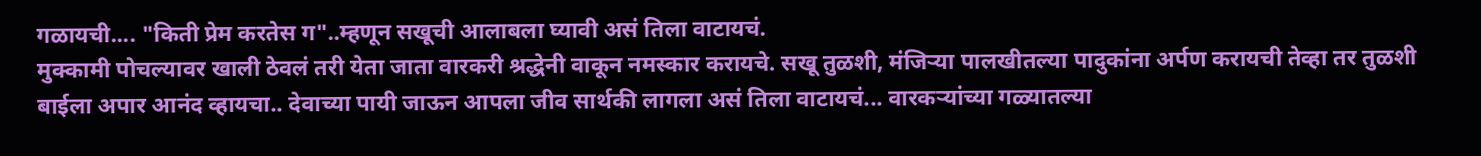गळायची.... "किती प्रेम करतेस ग"..म्हणून सखूची आलाबला घ्यावी असं तिला वाटायचं.
मुक्कामी पोचल्यावर खाली ठेवलं तरी येता जाता वारकरी श्रद्धेनी वाकून नमस्कार करायचे. सखू तुळशी, मंजिऱ्या पालखीतल्या पादुकांना अर्पण करायची तेव्हा तर तुळशी बाईला अपार आनंद व्हायचा.. देवाच्या पायी जाऊन आपला जीव सार्थकी लागला असं तिला वाटायचं... वारकऱ्यांच्या गळ्यातल्या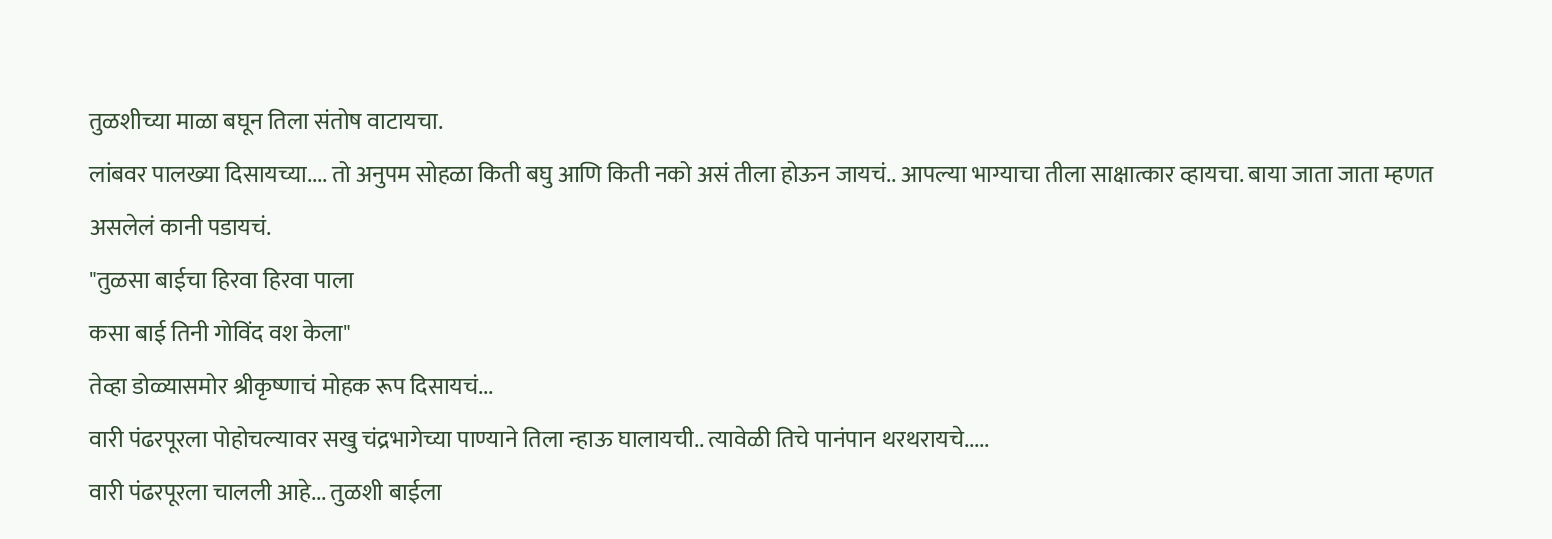तुळशीच्या माळा बघून तिला संतोष वाटायचा.
लांबवर पालख्या दिसायच्या.... तो अनुपम सोहळा किती बघु आणि किती नको असं तीला होऊन जायचं.. आपल्या भाग्याचा तीला साक्षात्कार व्हायचा. बाया जाता जाता म्हणत असलेलं कानी पडायचं.
"तुळसा बाईचा हिरवा हिरवा पाला
कसा बाई तिनी गोविंद वश केला"
तेव्हा डोळ्यासमोर श्रीकृष्णाचं मोहक रूप दिसायचं...
वारी पंढरपूरला पोहोचल्यावर सखु चंद्रभागेच्या पाण्याने तिला न्हाऊ घालायची.. त्यावेळी तिचे पानंपान थरथरायचे.....
वारी पंढरपूरला चालली आहे... तुळशी बाईला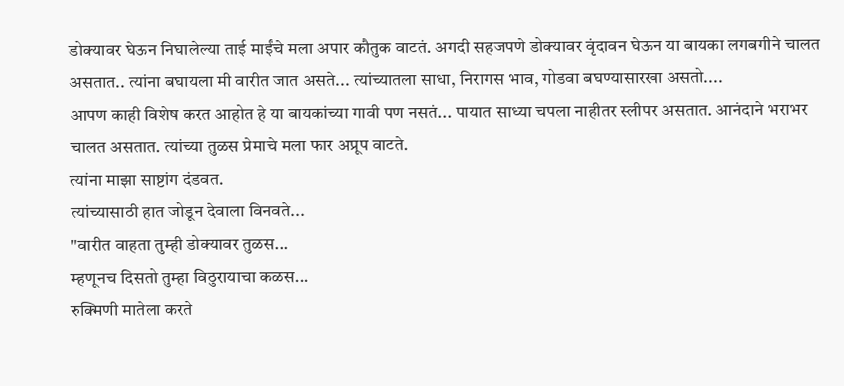डोक्यावर घेऊन निघालेल्या ताई माईंचे मला अपार कौतुक वाटतं. अगदी सहजपणे डोक्यावर वृंदावन घेऊन या बायका लगबगीने चालत असतात.. त्यांना बघायला मी वारीत जात असते... त्यांच्यातला साधा, निरागस भाव, गोडवा बघण्यासारखा असतो....
आपण काही विशेष करत आहोत हे या बायकांच्या गावी पण नसतं... पायात साध्या चपला नाहीतर स्लीपर असतात. आनंदाने भराभर चालत असतात. त्यांच्या तुळस प्रेमाचे मला फार अप्रूप वाटते.
त्यांना माझा साष्टांग दंडवत.
त्यांच्यासाठी हात जोडून देवाला विनवते...
"वारीत वाहता तुम्ही डोक्यावर तुळस...
म्हणूनच दिसतो तुम्हा विठुरायाचा कळस...
रुक्मिणी मातेला करते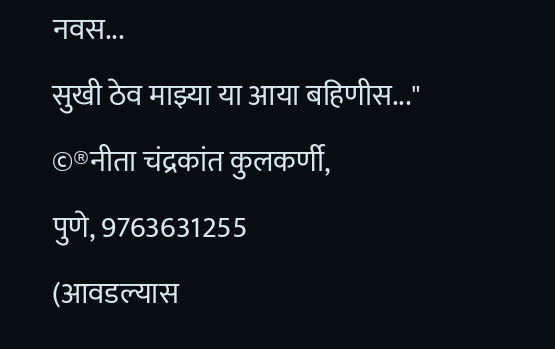नवस...
सुखी ठेव माझ्या या आया बहिणीस..."
©®नीता चंद्रकांत कुलकर्णी,
पुणे, 9763631255
(आवडल्यास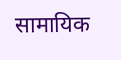सामायिक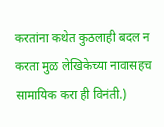करतांना कथेत कुठलाही बदल न करता मुळ लेखिकेच्या नावासहच सामायिक करा ही विनंती.)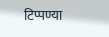टिप्पण्या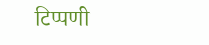टिप्पणी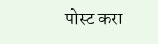पोस्ट करा